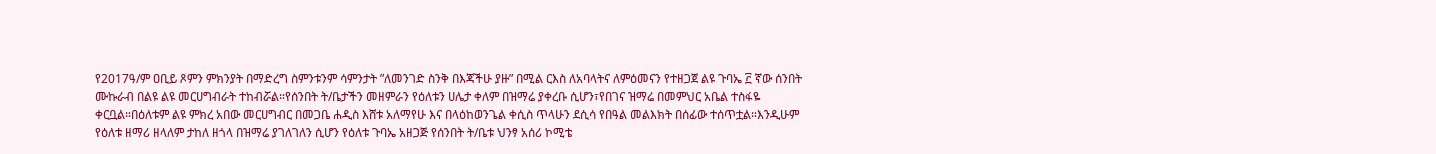የ2017ዓ/ም ዐቢይ ጾምን ምክንያት በማድረግ ስምንቱንም ሳምንታት ”ለመንገድ ስንቅ በእጃችሁ ያዙ” በሚል ርእስ ለአባላትና ለምዕመናን የተዘጋጀ ልዩ ጉባኤ ፫ ኛው ሰንበት ሙኩራብ በልዩ ልዩ መርሀግብራት ተከብሯል።የሰንበት ት/ቤታችን መዘምራን የዕለቱን ሀሌታ ቀለም በዝማሬ ያቀረቡ ሲሆን፣የበገና ዝማሬ በመምህር አቤል ተስፋዬ ቀርቧል።በዕለቱም ልዩ ምክረ አበው መርሀግብር በመጋቤ ሐዲስ እሸቱ አለማየሁ እና በላዕከወንጌል ቀሲስ ጥላሁን ደሲሳ የበዓል መልእክት በሰፊው ተሰጥቷል።እንዲሁም የዕለቱ ዘማሪ ዘላለም ታከለ ዘጎላ በዝማሬ ያገለገለን ሲሆን የዕለቱ ጉባኤ አዘጋጅ የሰንበት ት/ቤቱ ህንፃ አሰሪ ኮሚቴ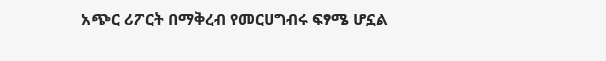አጭር ሪፖርት በማቅረብ የመርሀግብሩ ፍፃሜ ሆኗል